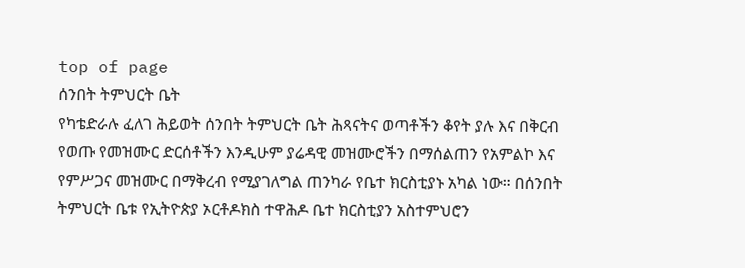top of page
ሰንበት ትምህርት ቤት
የካቴድራሉ ፈለገ ሕይወት ሰንበት ትምህርት ቤት ሕጻናትና ወጣቶችን ቆየት ያሉ እና በቅርብ የወጡ የመዝሙር ድርሰቶችን እንዲሁም ያሬዳዊ መዝሙሮችን በማሰልጠን የአምልኮ እና የምሥጋና መዝሙር በማቅረብ የሚያገለግል ጠንካራ የቤተ ክርስቲያኑ አካል ነው። በሰንበት ትምህርት ቤቱ የኢትዮጵያ ኦርቶዶክስ ተዋሕዶ ቤተ ክርስቲያን አስተምህሮን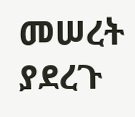መሠረት ያደረጉ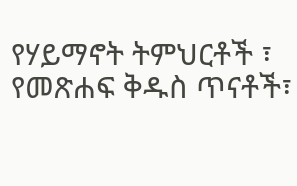የሃይማኖት ትምህርቶች ፣ የመጽሐፍ ቅዱስ ጥናቶች፣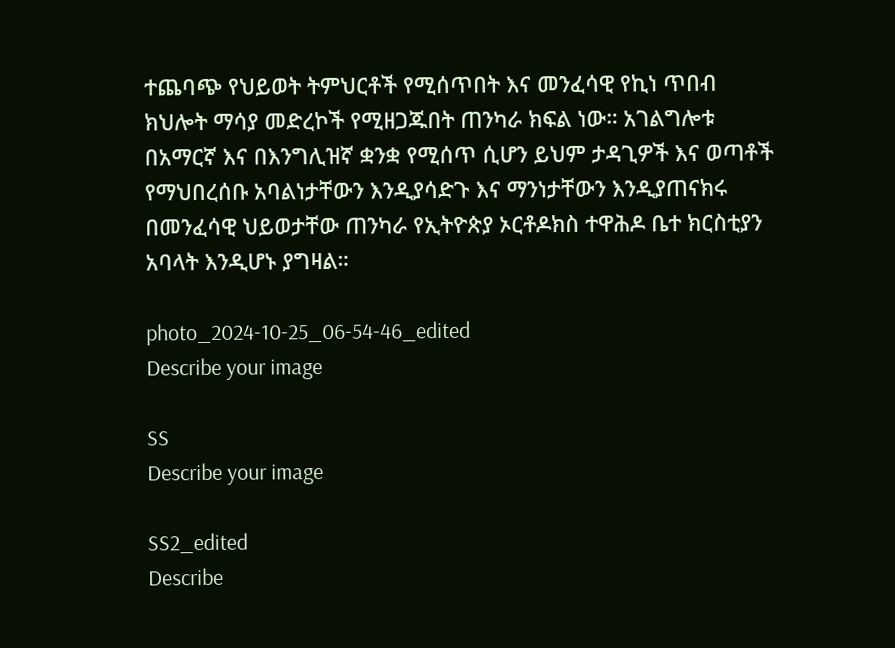ተጨባጭ የህይወት ትምህርቶች የሚሰጥበት እና መንፈሳዊ የኪነ ጥበብ ክህሎት ማሳያ መድረኮች የሚዘጋጁበት ጠንካራ ክፍል ነው። አገልግሎቱ በአማርኛ እና በእንግሊዝኛ ቋንቋ የሚሰጥ ሲሆን ይህም ታዳጊዎች እና ወጣቶች የማህበረሰቡ አባልነታቸውን እንዲያሳድጉ እና ማንነታቸውን እንዲያጠናክሩ በመንፈሳዊ ህይወታቸው ጠንካራ የኢትዮጵያ ኦርቶዶክስ ተዋሕዶ ቤተ ክርስቲያን አባላት እንዲሆኑ ያግዛል።

photo_2024-10-25_06-54-46_edited
Describe your image

SS
Describe your image

SS2_edited
Describe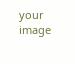your image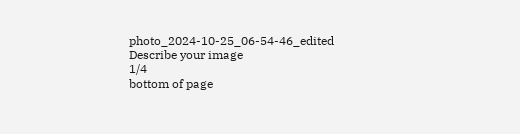photo_2024-10-25_06-54-46_edited
Describe your image
1/4
bottom of page